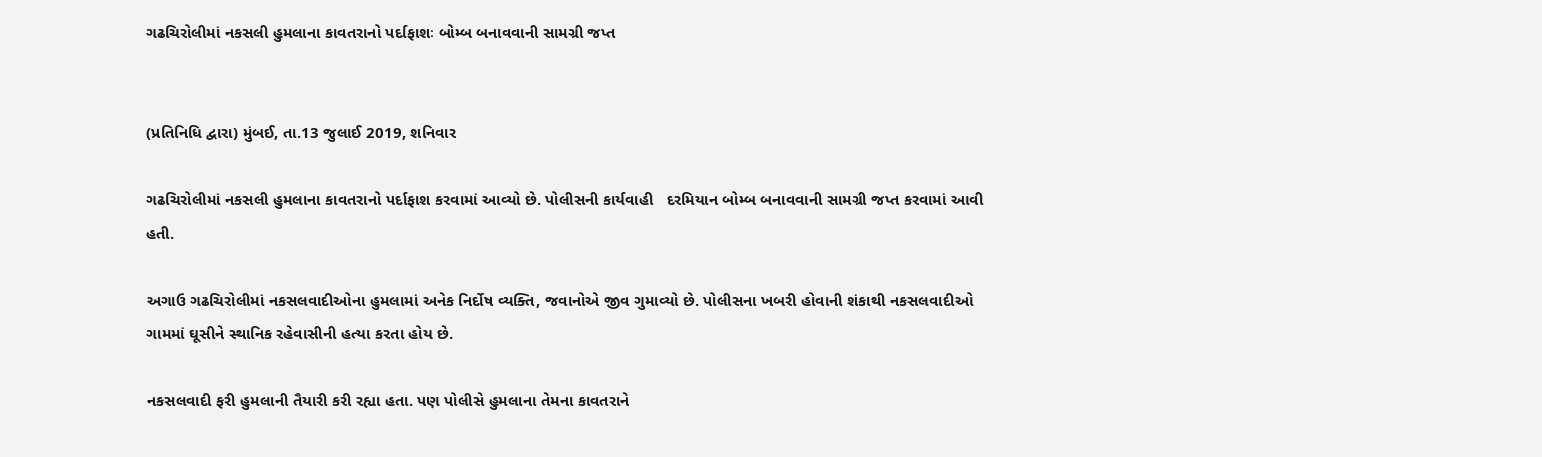ગઢચિરોલીમાં નકસલી હુમલાના કાવતરાનો પર્દાફાશઃ બોમ્બ બનાવવાની સામગ્રી જપ્ત


(પ્રતિનિધિ દ્વારા) મુંબઈ, તા.13 જુલાઈ 2019, શનિવાર

ગઢચિરોલીમાં નકસલી હુમલાના કાવતરાનો પર્દાફાશ કરવામાં આવ્યો છે. પોલીસની કાર્યવાહી   દરમિયાન બોમ્બ બનાવવાની સામગ્રી જપ્ત કરવામાં આવી હતી.

અગાઉ ગઢચિરોલીમાં નકસલવાદીઓના હુમલામાં અનેક નિર્દોષ વ્યક્તિ, જવાનોએ જીવ ગુમાવ્યો છે. પોલીસના ખબરી હોવાની શંકાથી નકસલવાદીઓ ગામમાં ઘૂસીને સ્થાનિક રહેવાસીની હત્યા કરતા હોય છે.

નકસલવાદી ફરી હુમલાની તૈયારી કરી રહ્યા હતા. પણ પોલીસે હુમલાના તેમના કાવતરાને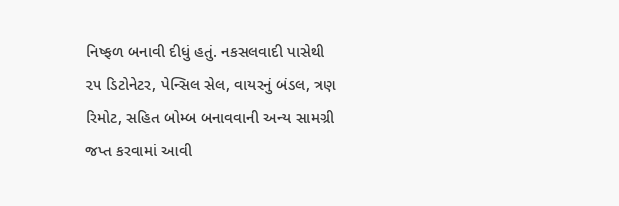નિષ્ફળ બનાવી દીધું હતું. નકસલવાદી પાસેથી ૨૫ ડિટોનેટર, પેન્સિલ સેલ, વાયરનું બંડલ, ત્રણ રિમોટ, સહિત બોમ્બ બનાવવાની અન્ય સામગ્રી જપ્ત કરવામાં આવી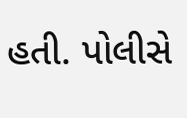હતી. પોલીસે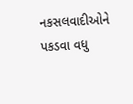નકસલવાદીઓને પકડવા વધુ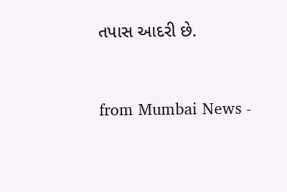તપાસ આદરી છે.



from Mumbai News -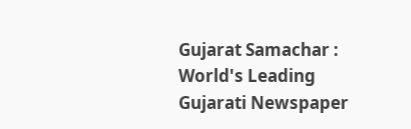Gujarat Samachar : World's Leading Gujarati Newspaper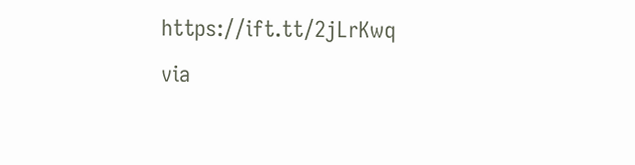https://ift.tt/2jLrKwq
via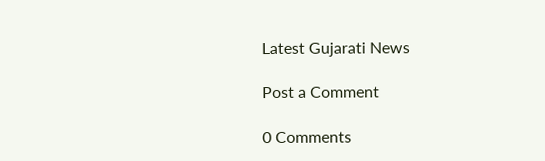Latest Gujarati News

Post a Comment

0 Comments